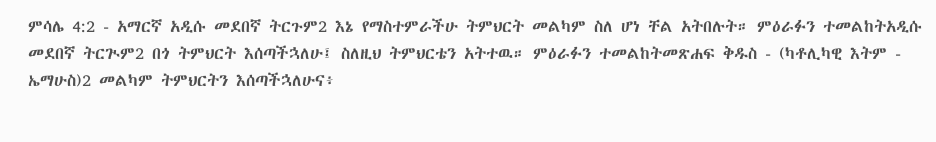ምሳሌ 4:2 - አማርኛ አዲሱ መደበኛ ትርጉም2 እኔ የማስተምራችሁ ትምህርት መልካም ስለ ሆነ ቸል አትበሉት። ምዕራፉን ተመልከትአዲሱ መደበኛ ትርጒም2 በጎ ትምህርት እሰጣችኋለሁ፤ ስለዚህ ትምህርቴን አትተዉ። ምዕራፉን ተመልከትመጽሐፍ ቅዱስ - (ካቶሊካዊ እትም - ኤማሁስ)2 መልካም ትምህርትን እሰጣችኋለሁና፥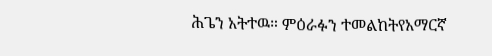ሕጌን አትተዉ። ምዕራፉን ተመልከትየአማርኛ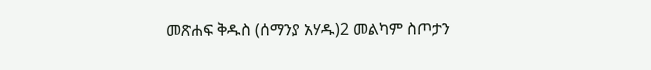መጽሐፍ ቅዱስ (ሰማንያ አሃዱ)2 መልካም ስጦታን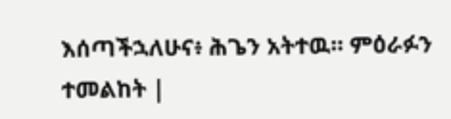እሰጣችኋለሁና፥ ሕጌን አትተዉ። ምዕራፉን ተመልከት |